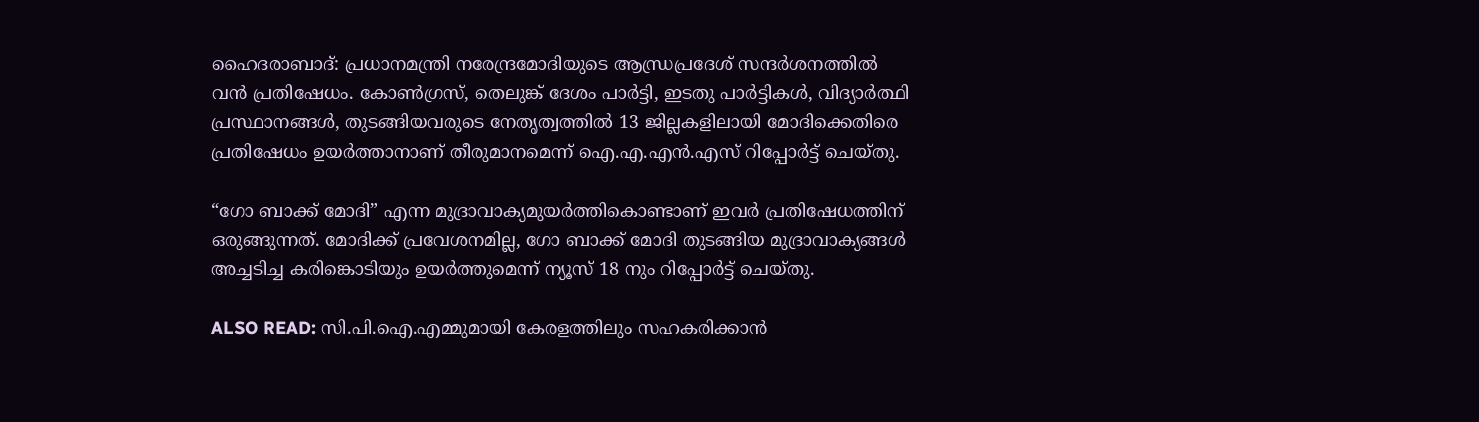ഹൈദരാബാദ്: പ്രധാനമന്ത്രി നരേന്ദ്രമോദിയുടെ ആന്ധ്രപ്രദേശ് സന്ദര്‍ശനത്തില്‍ വന്‍ പ്രതിഷേധം. കോണ്‍ഗ്രസ്, തെലുങ്ക് ദേശം പാര്‍ട്ടി, ഇടതു പാര്‍ട്ടികള്‍, വിദ്യാര്‍ത്ഥി പ്രസ്ഥാനങ്ങള്‍, തുടങ്ങിയവരുടെ നേതൃത്വത്തില്‍ 13 ജില്ലകളിലായി മോദിക്കെതിരെ പ്രതിഷേധം ഉയര്‍ത്താനാണ് തീരുമാനമെന്ന് ഐ.എ.എന്‍.എസ് റിപ്പോര്‍ട്ട് ചെയ്തു.

“ഗോ ബാക്ക് മോദി” എന്ന മുദ്രാവാക്യമുയര്‍ത്തികൊണ്ടാണ് ഇവര്‍ പ്രതിഷേധത്തിന് ഒരുങ്ങുന്നത്. മോദിക്ക് പ്രവേശനമില്ല, ഗോ ബാക്ക് മോദി തുടങ്ങിയ മുദ്രാവാക്യങ്ങള്‍ അച്ചടിച്ച കരിങ്കൊടിയും ഉയര്‍ത്തുമെന്ന് ന്യൂസ് 18 നും റിപ്പോര്‍ട്ട് ചെയ്തു.

ALSO READ: സി.പി.ഐ.എമ്മുമായി കേരളത്തിലും സഹകരിക്കാന്‍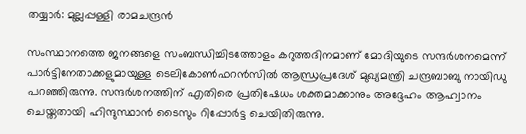തയ്യാര്‍: മുല്ലപ്പള്ളി രാമചന്ദ്രന്‍

സംസ്ഥാനത്തെ ജനങ്ങളെ സംബന്ധിച്ചിടത്തോളം കറുത്തദിനമാണ് മോദിയുടെ സന്ദര്‍ശനമെന്ന് പാര്‍ട്ടിനേതാക്കളുമായുള്ള ടെലികോണ്‍ഫറന്‍സില്‍ ആന്ധ്രപ്രദേശ് മുഖ്യമന്ത്രി ചന്ദ്രബാബു നായിഡു പറഞ്ഞിരുന്നു. സന്ദര്‍ശനത്തിന് എതിരെ പ്രതിഷേധം ശക്തമാക്കാനും അദ്ദേഹം ആഹ്വാനം ചെയ്തതായി ഹിന്ദുസ്ഥാന്‍ ടൈസും റിപ്പോര്‍ട്ട ചെയിതിരുന്നു.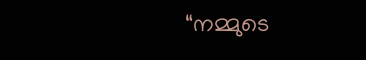“നമ്മുടെ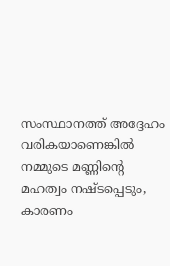സംസ്ഥാനത്ത് അദ്ദേഹം വരികയാണെങ്കില്‍ നമ്മുടെ മണ്ണിന്റെ മഹത്വം നഷ്ടപ്പെടും, കാരണം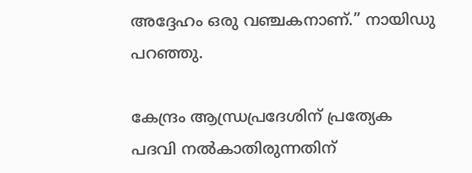അദ്ദേഹം ഒരു വഞ്ചകനാണ്.” നായിഡു പറഞ്ഞു.

കേന്ദ്രം ആന്ധ്രപ്രദേശിന് പ്രത്യേക പദവി നല്‍കാതിരുന്നതിന്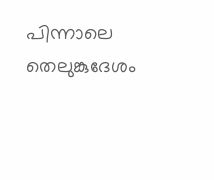പിന്നാലെ തെലുങ്കുദേശം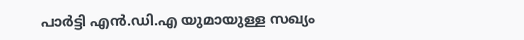പാര്‍ട്ടി എന്‍.ഡി.എ യുമായുള്ള സഖ്യം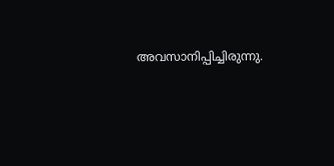അവസാനിപ്പിച്ചിരുന്നു.